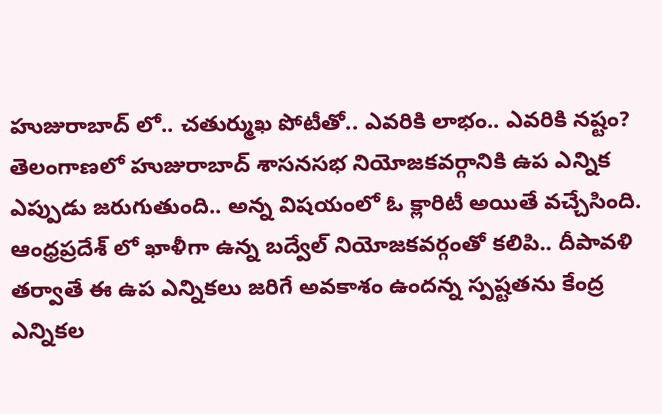హుజురాబాద్ లో.. చతుర్ముఖ పోటీతో.. ఎవరికి లాభం.. ఎవరికి నష్టం?
తెలంగాణలో హుజురాబాద్ శాసనసభ నియోజకవర్గానికి ఉప ఎన్నిక ఎప్పుడు జరుగుతుంది.. అన్న విషయంలో ఓ క్లారిటీ అయితే వచ్చేసింది. ఆంధ్రప్రదేశ్ లో ఖాళీగా ఉన్న బద్వేల్ నియోజకవర్గంతో కలిపి.. దీపావళి తర్వాతే ఈ ఉప ఎన్నికలు జరిగే అవకాశం ఉందన్న స్పష్టతను కేంద్ర ఎన్నికల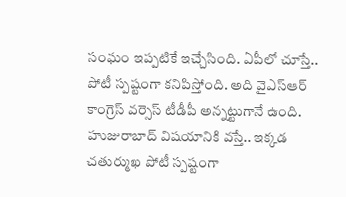సంఘం ఇప్పటికే ఇచ్చేసింది. ఏపీలో చూస్తే.. పోటీ స్పష్టంగా కనిపిస్తోంది. అది వైఎస్ఆర్ కాంగ్రెస్ వర్సెస్ టీడీపీ అన్నట్టుగానే ఉంది.
హుజురాబాద్ విషయానికి వస్తే.. ఇక్కడ చతుర్ముఖ పోటీ స్పష్టంగా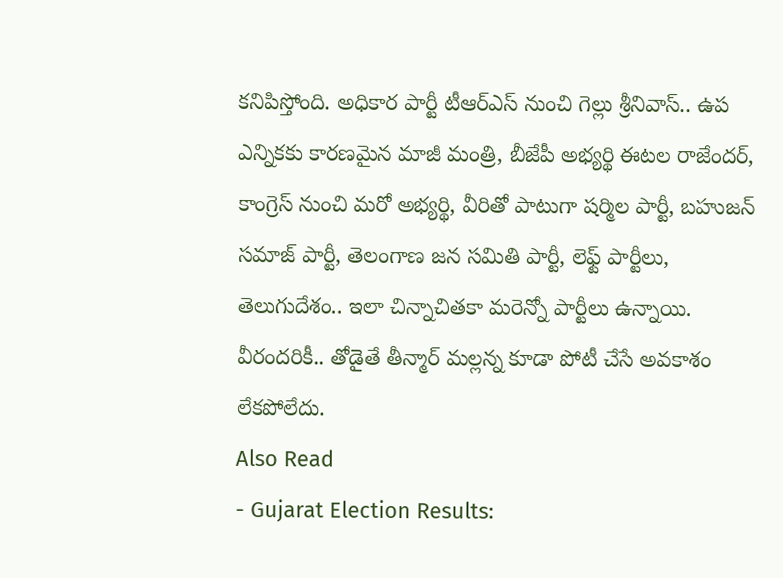కనిపిస్తోంది. అధికార పార్టీ టీఆర్ఎస్ నుంచి గెల్లు శ్రీనివాస్.. ఉప ఎన్నికకు కారణమైన మాజీ మంత్రి, బీజేపీ అభ్యర్థి ఈటల రాజేందర్, కాంగ్రెస్ నుంచి మరో అభ్యర్థి, వీరితో పాటుగా షర్మిల పార్టీ, బహుజన్ సమాజ్ పార్టీ, తెలంగాణ జన సమితి పార్టీ, లెఫ్ట్ పార్టీలు, తెలుగుదేశం.. ఇలా చిన్నాచితకా మరెన్నో పార్టీలు ఉన్నాయి. వీరందరికీ.. తోడైతే తీన్మార్ మల్లన్న కూడా పోటీ చేసే అవకాశం లేకపోలేదు.
Also Read
- Gujarat Election Results: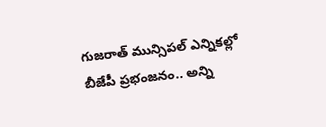గుజరాత్ మున్సిపల్ ఎన్నికల్లో బీజేపీ ప్రభంజనం.. అన్ని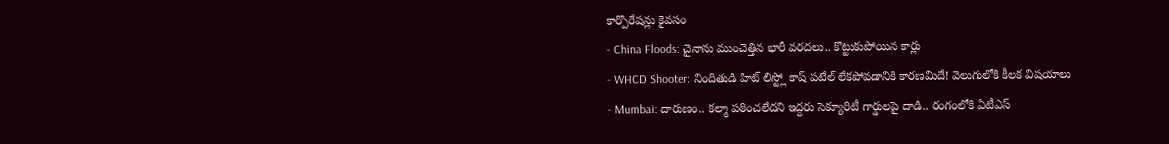కార్పొరేషన్లు కైవసం
- China Floods: చైనాను ముంచెత్తిన భారీ వరదలు.. కొట్టుకుపోయిన కార్లు
- WHCD Shooter: నిందితుడి హిట్ లిస్ట్లో కాష్ పటేల్ లేకపోవడానికి కారణమిదే! వెలుగులోకి కీలక విషయాలు
- Mumbai: దారుణం.. కల్మా పఠించలేదని ఇద్దరు సెక్యూరిటీ గార్డులపై దాడి.. రంగంలోకి ఏటీఎస్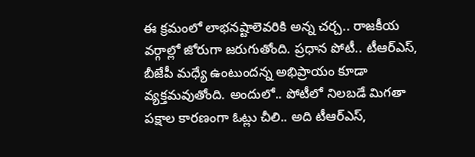ఈ క్రమంలో లాభనష్టాలెవరికి అన్న చర్చ.. రాజకీయ వర్గాల్లో జోరుగా జరుగుతోంది. ప్రధాన పోటీ.. టీఆర్ఎస్, బీజేపీ మధ్యే ఉంటుందన్న అభిప్రాయం కూడా వ్యక్తమవుతోంది. అందులో.. పోటీలో నిలబడే మిగతా పక్షాల కారణంగా ఓట్లు చీలి.. అది టీఆర్ఎస్,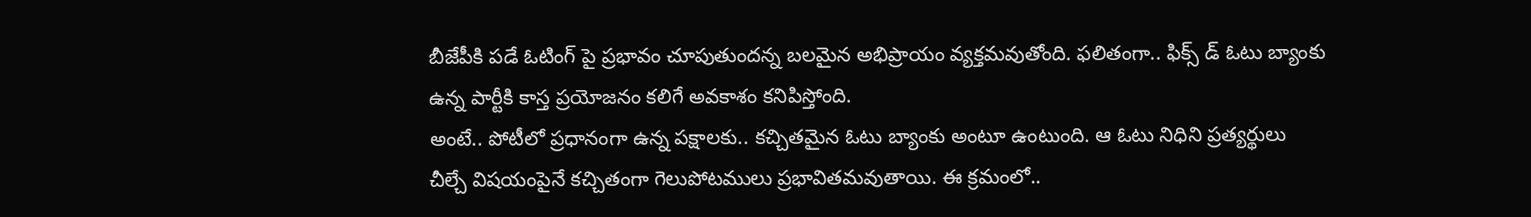బీజేపీకి పడే ఓటింగ్ పై ప్రభావం చూపుతుందన్న బలమైన అభిప్రాయం వ్యక్తమవుతోంది. ఫలితంగా.. ఫిక్స్ డ్ ఓటు బ్యాంకు ఉన్న పార్టీకి కాస్త ప్రయోజనం కలిగే అవకాశం కనిపిస్తోంది.
అంటే.. పోటీలో ప్రధానంగా ఉన్న పక్షాలకు.. కచ్చితమైన ఓటు బ్యాంకు అంటూ ఉంటుంది. ఆ ఓటు నిధిని ప్రత్యర్థులు చీల్చే విషయంపైనే కచ్చితంగా గెలుపోటములు ప్రభావితమవుతాయి. ఈ క్రమంలో..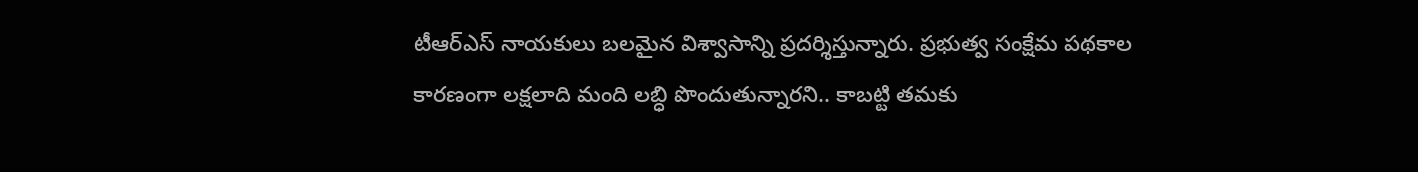టీఆర్ఎస్ నాయకులు బలమైన విశ్వాసాన్ని ప్రదర్శిస్తున్నారు. ప్రభుత్వ సంక్షేమ పథకాల కారణంగా లక్షలాది మంది లబ్ధి పొందుతున్నారని.. కాబట్టి తమకు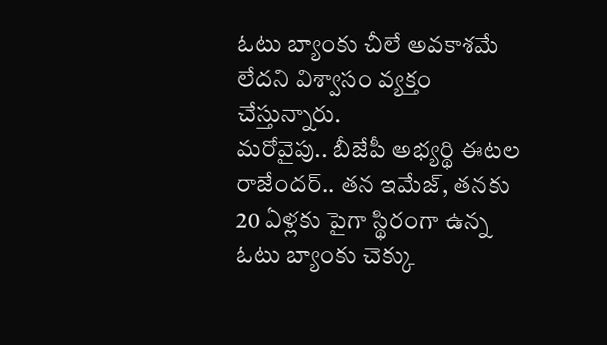ఓటు బ్యాంకు చీలే అవకాశమే లేదని విశ్వాసం వ్యక్తం చేస్తున్నారు.
మరోవైపు.. బీజేపీ అభ్యర్థి ఈటల రాజేందర్.. తన ఇమేజ్, తనకు 20 ఏళ్లకు పైగా స్థిరంగా ఉన్న ఓటు బ్యాంకు చెక్కు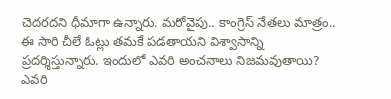చెదరదని ధీమాగా ఉన్నారు. మరోవైపు.. కాంగ్రెస్ నేతలు మాత్రం.. ఈ సారి చీలే ఓట్లు తమకే పడతాయని విశ్వాసాన్ని ప్రదర్శిస్తున్నారు. ఇందులో ఎవరి అంచనాలు నిజమవుతాయి? ఎవరి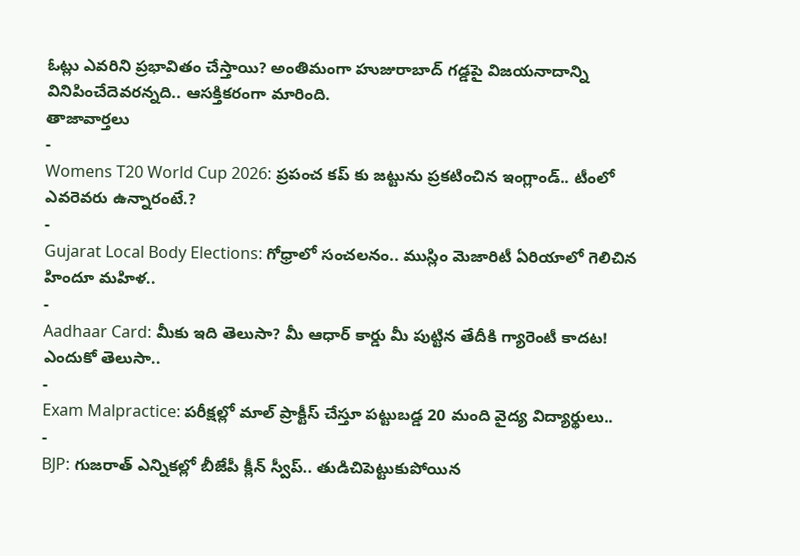ఓట్లు ఎవరిని ప్రభావితం చేస్తాయి? అంతిమంగా హుజురాబాద్ గడ్డపై విజయనాదాన్ని వినిపించేదెవరన్నది.. ఆసక్తికరంగా మారింది.
తాజావార్తలు
-
Womens T20 World Cup 2026: ప్రపంచ కప్ కు జట్టును ప్రకటించిన ఇంగ్లాండ్.. టీంలో ఎవరెవరు ఉన్నారంటే.?
-
Gujarat Local Body Elections: గోధ్రాలో సంచలనం.. ముస్లిం మెజారిటీ ఏరియాలో గెలిచిన హిందూ మహిళ..
-
Aadhaar Card: మీకు ఇది తెలుసా? మీ ఆధార్ కార్డు మీ పుట్టిన తేదీకి గ్యారెంటీ కాదట! ఎందుకో తెలుసా..
-
Exam Malpractice: పరీక్షల్లో మాల్ ప్రాక్టీస్ చేస్తూ పట్టుబడ్డ 20 మంది వైద్య విద్యార్థులు..
-
BJP: గుజరాత్ ఎన్నికల్లో బీజేపీ క్లీన్ స్వీప్.. తుడిచిపెట్టుకుపోయిన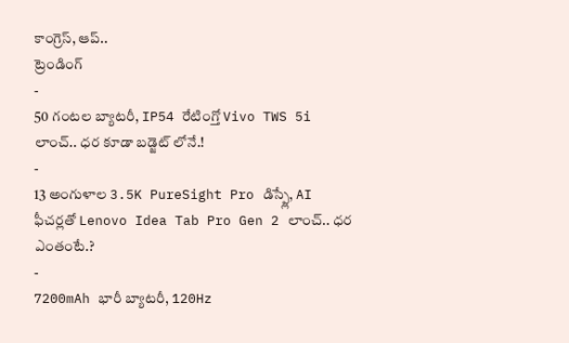కాంగ్రెస్, ఆప్..
ట్రెండింగ్
-
50 గంటల బ్యాటరీ, IP54 రేటింగ్తో Vivo TWS 5i లాంచ్.. ధర కూడా బడ్జెట్ లోనే.!
-
13 అంగుళాల 3.5K PureSight Pro డిస్ప్లే, AI ఫీచర్లతో Lenovo Idea Tab Pro Gen 2 లాంచ్.. ధర ఎంతంటే.?
-
7200mAh భారీ బ్యాటరీ, 120Hz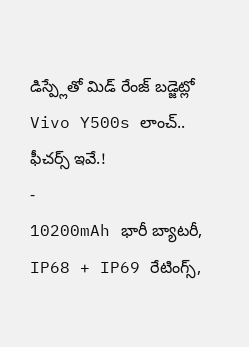డిస్ప్లేతో మిడ్ రేంజ్ బడ్జెట్లో Vivo Y500s లాంచ్.. ఫీచర్స్ ఇవే.!
-
10200mAh భారీ బ్యాటరీ, IP68 + IP69 రేటింగ్స్,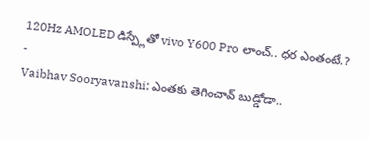120Hz AMOLED డిస్ప్లేతో vivo Y600 Pro లాంచ్.. ధర ఎంతంటే.?
-
Vaibhav Sooryavanshi: ఎంతకు తెగించావ్ బుడ్డోడా..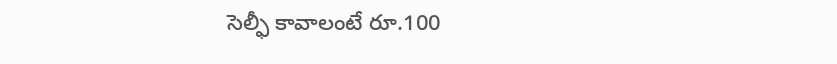సెల్ఫీ కావాలంటే రూ.100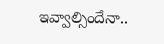ఇవ్వాల్సిందేనా..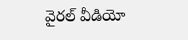వైరల్ వీడియో